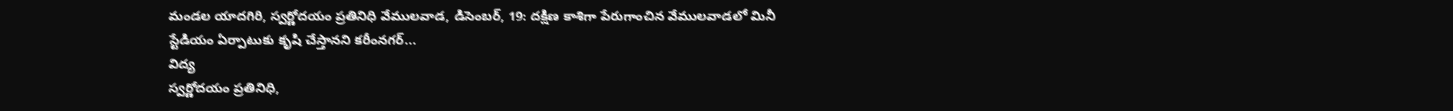మండల యాదగిరి, స్వర్ణోదయం ప్రతినిధి వేములవాడ, డిసెంబర్, 19: దక్షిణ కాశిగా పేరుగాంచిన వేములవాడలో మినీ స్టేడియం ఏర్పాటుకు కృషి చేస్తానని కరీంనగర్...
విద్య
స్వర్ణోదయం ప్రతినిధి,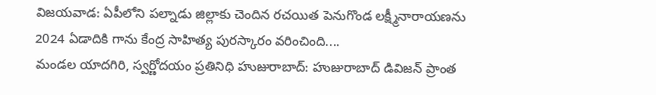విజయవాడ: ఏపీలోని పల్నాడు జిల్లాకు చెందిన రచయిత పెనుగొండ లక్ష్మీనారాయణను 2024 ఏడాదికి గాను కేంద్ర సాహిత్య పురస్కారం వరించింది....
మండల యాదగిరి, స్వర్ణోదయం ప్రతినిధి హుజురాబాద్: హుజురాబాద్ డివిజన్ ప్రాంత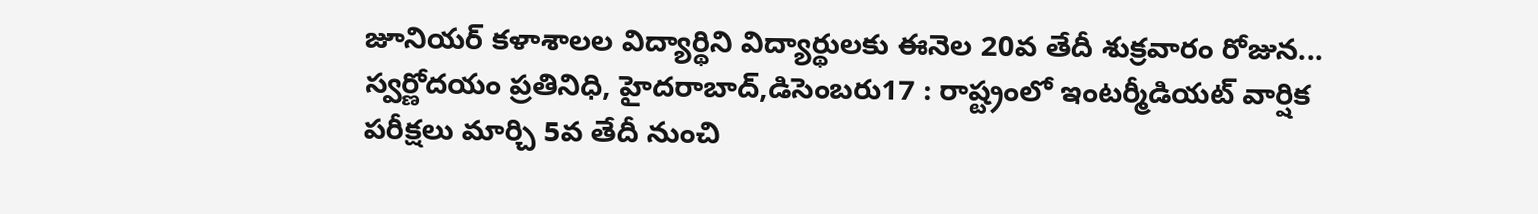జూనియర్ కళాశాలల విద్యార్థిని విద్యార్థులకు ఈనెల 20వ తేదీ శుక్రవారం రోజున...
స్వర్ణోదయం ప్రతినిధి, హైదరాబాద్,డిసెంబరు17 : రాష్ట్రంలో ఇంటర్మీడియట్ వార్షిక పరీక్షలు మార్చి 5వ తేదీ నుంచి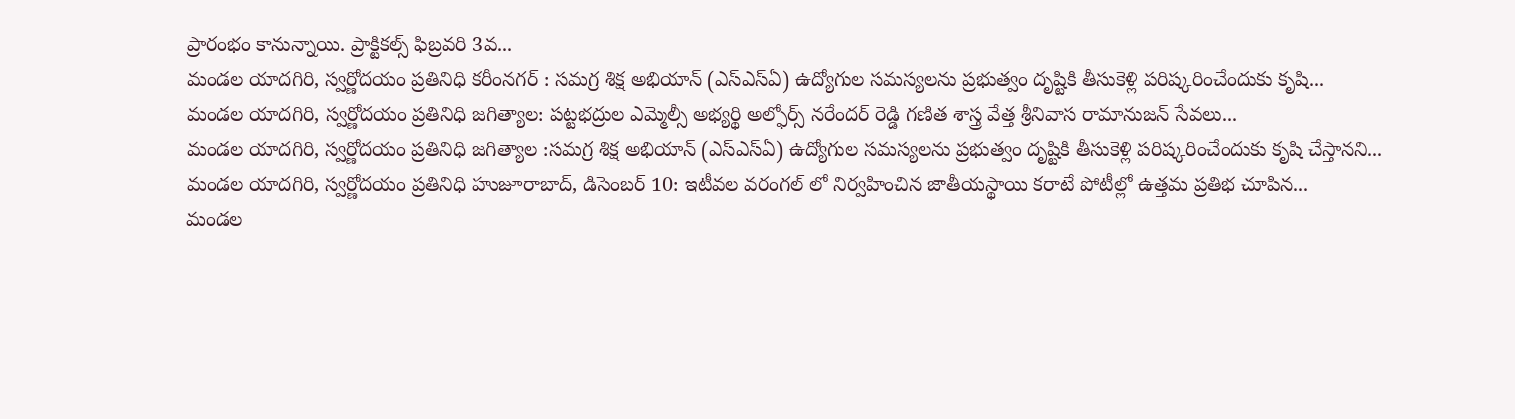ప్రారంభం కానున్నాయి. ప్రాక్టికల్స్ ఫిబ్రవరి 3వ...
మండల యాదగిరి, స్వర్ణోదయం ప్రతినిధి కరీంనగర్ : సమగ్ర శిక్ష అభియాన్ (ఎస్ఎస్ఏ) ఉద్యోగుల సమస్యలను ప్రభుత్వం దృష్టికి తీసుకెళ్లి పరిష్కరించేందుకు కృషి...
మండల యాదగిరి, స్వర్ణోదయం ప్రతినిధి జగిత్యాల: పట్టభద్రుల ఎమ్మెల్సీ అభ్యర్థి అల్ఫోర్స్ నరేందర్ రెడ్డి గణిత శాస్త్ర వేత్త శ్రీనివాస రామానుజన్ సేవలు...
మండల యాదగిరి, స్వర్ణోదయం ప్రతినిధి జగిత్యాల :సమగ్ర శిక్ష అభియాన్ (ఎస్ఎస్ఏ) ఉద్యోగుల సమస్యలను ప్రభుత్వం దృష్టికి తీసుకెళ్లి పరిష్కరించేందుకు కృషి చేస్తానని...
మండల యాదగిరి, స్వర్ణోదయం ప్రతినిధి హుజూరాబాద్, డిసెంబర్ 10: ఇటీవల వరంగల్ లో నిర్వహించిన జాతీయస్థాయి కరాటే పోటీల్లో ఉత్తమ ప్రతిభ చూపిన...
మండల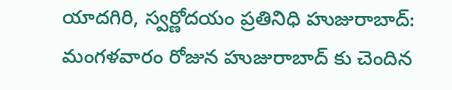యాదగిరి, స్వర్ణోదయం ప్రతినిధి హుజురాబాద్: మంగళవారం రోజున హుజురాబాద్ కు చెందిన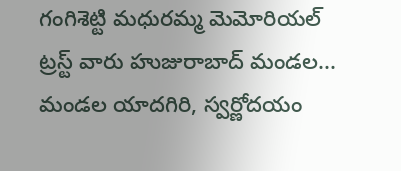గంగిశెట్టి మధురమ్మ మెమోరియల్ ట్రస్ట్ వారు హుజురాబాద్ మండల...
మండల యాదగిరి, స్వర్ణోదయం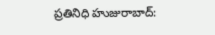ప్రతినిధి హుజురాబాద్: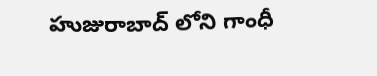హుజురాబాద్ లోని గాంధీ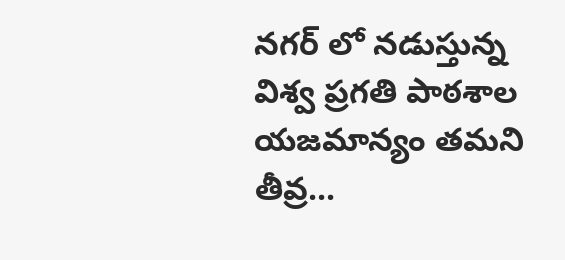నగర్ లో నడుస్తున్న విశ్వ ప్రగతి పాఠశాల యజమాన్యం తమని తీవ్ర...